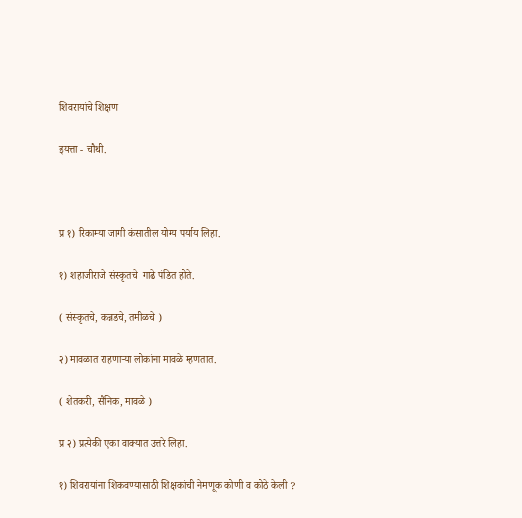शिवरायांचे शिक्षण

इयत्ता - चौथी.



प्र १) रिकाम्या जागी कंसातील योग्य पर्याय लिहा.

१) शहाजीराजे संस्कृतचे  गाढे पंडित होते.

( संस्कृतचे, कन्नडचे, तमीळचे )

२) मावळात राहणाऱ्या लोकांना मावळे म्हणतात.

( शेतकरी, सैनिक, मावळे )

प्र २) प्रत्येकी एका वाक्यात उत्तरे लिहा.

१) शिवरायांना शिकवण्यासाठी शिक्षकांची नेमणूक कोणी व कोठे केली ?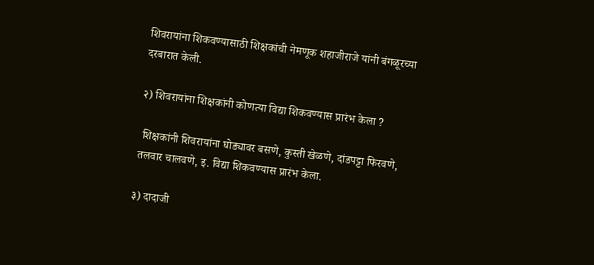शिवरायांना शिकवण्यासाठी शिक्षकांची नेमणूक शहाजीराजे यांनी बंगळूरच्या दरबारात केली.

२) शिवरायांना शिक्षकांनी कोणत्या विद्या शिकवण्यास प्रारंभ केला ?

 शिक्षकांनी शिवरायांना घोड्यावर बसणे, कुस्ती खेळणे, दांडपट्टा फिरवणे, तलवार चालवणे, इ. विद्या शिकवण्यास प्रारंभ केला.

३) दादाजी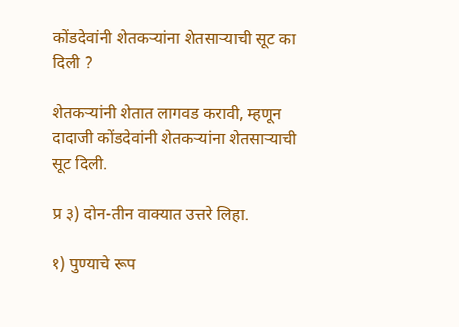कोंडदेवांनी शेतकऱ्यांना शेतसाऱ्याची सूट का दिली ?

शेतकऱ्यांनी शेतात लागवड करावी, म्हणून दादाजी कोंडदेवांनी शेतकऱ्यांना शेतसाऱ्याची सूट दिली.

प्र ३) दोन-तीन वाक्यात उत्तरे लिहा.

१) पुण्याचे रूप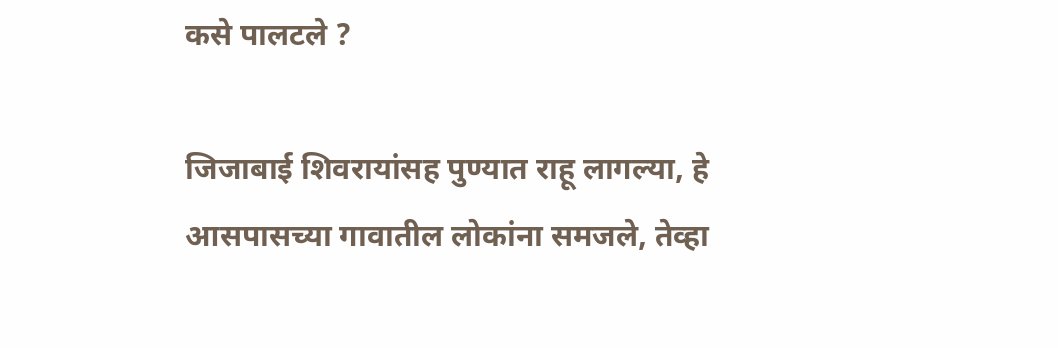कसे पालटले ?

जिजाबाई शिवरायांसह पुण्यात राहू लागल्या, हे आसपासच्या गावातील लोकांना समजले, तेव्हा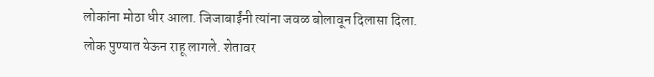लोकांना मोठा धीर आला. जिजाबाईंनी त्यांना जवळ बोलावून दिलासा दिला. लोक पुण्यात येऊन राहू लागले. शेतावर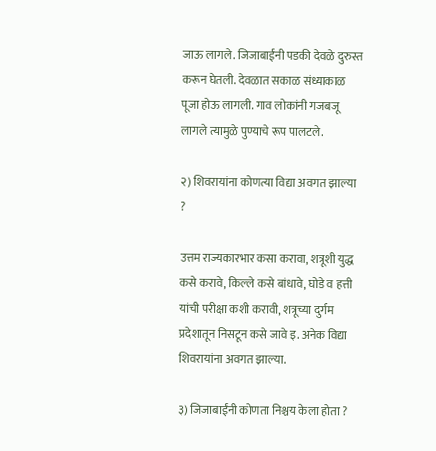जाऊ लागले. जिजाबाईंनी पडकी देवळे दुरुस्त करून घेतली. देवळात सकाळ संध्याकाळ पूजा होऊ लागली. गाव लोकांनी गजबजू लागले त्यामुळे पुण्याचे रूप पालटले.

२) शिवरायांना कोणत्या विद्या अवगत झाल्या ?

उत्तम राज्यकारभार कसा करावा, शत्रूशी युद्ध कसे करावे, किल्ले कसे बांधावे, घोडे व हत्ती यांची परीक्षा कशी करावी, शत्रूच्या दुर्गम प्रदेशातून निसटून कसे जावे इ. अनेक विद्या शिवरायांना अवगत झाल्या.

३) जिजाबाईंनी कोणता निश्चय केला होता ?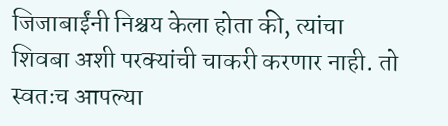जिजाबाईंनी निश्चय केला होता की, त्यांचा शिवबा अशी परक्यांची चाकरी करणार नाही. तो स्वतःच आपल्या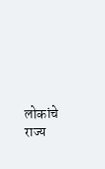लोकांचे राज्य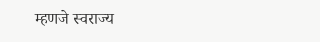म्हणजे स्वराज्य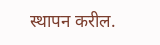स्थापन करील.